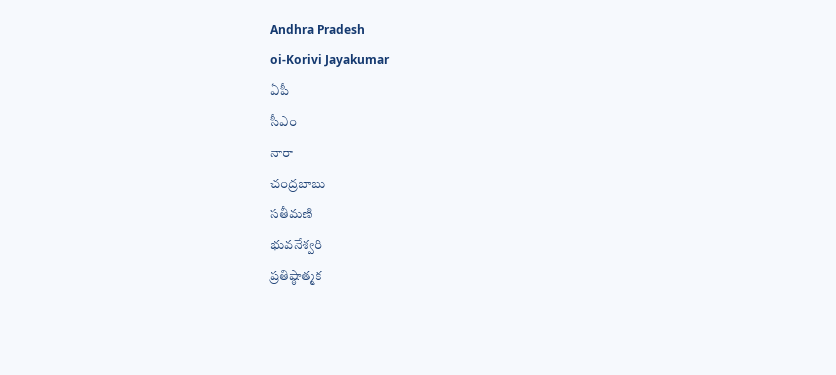Andhra Pradesh
oi-Korivi Jayakumar
ఏపీ
సీఎం
నారా
చంద్రబాబు
సతీమణి
భువనేశ్వరి
ప్రతిష్ఠాత్మక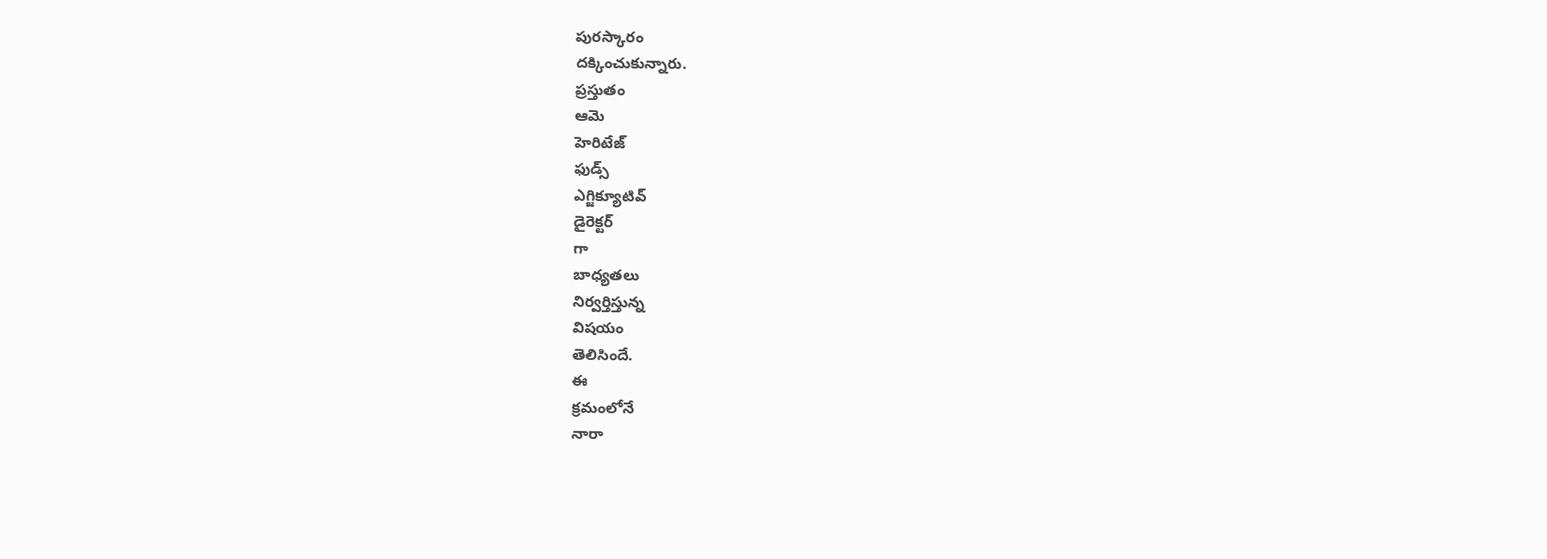పురస్కారం
దక్కించుకున్నారు.
ప్రస్తుతం
ఆమె
హెరిటేజ్
ఫుడ్స్
ఎగ్జిక్యూటివ్
డైరెక్టర్
గా
బాధ్యతలు
నిర్వర్తిస్తున్న
విషయం
తెలిసిందే.
ఈ
క్రమంలోనే
నారా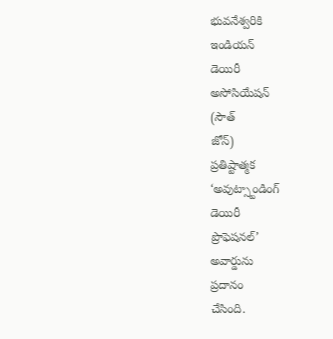భువనేశ్వరికి
ఇండియన్
డెయిరీ
అసోసియేషన్
(సౌత్
జోన్)
ప్రతిష్టాత్మక
‘అవుట్స్టాండింగ్
డెయిరీ
ప్రొఫెషనల్’
అవార్డును
ప్రదానం
చేసింది.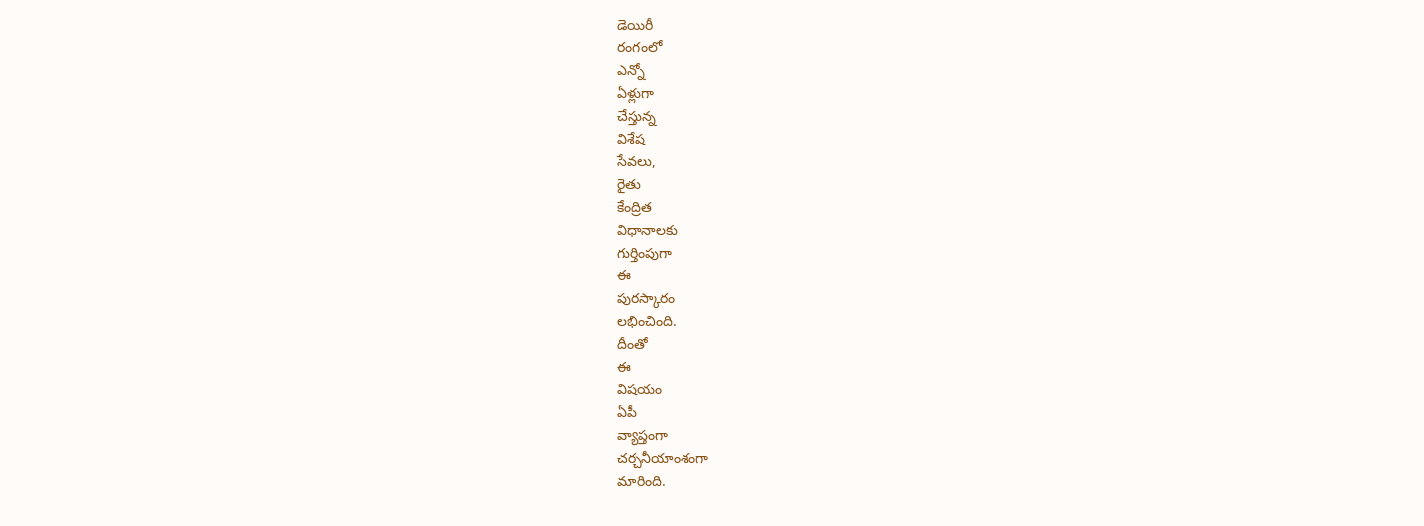డెయిరీ
రంగంలో
ఎన్నో
ఏళ్లుగా
చేస్తున్న
విశేష
సేవలు,
రైతు
కేంద్రిత
విధానాలకు
గుర్తింపుగా
ఈ
పురస్కారం
లభించింది.
దీంతో
ఈ
విషయం
ఏపీ
వ్యాప్తంగా
చర్చనీయాంశంగా
మారింది.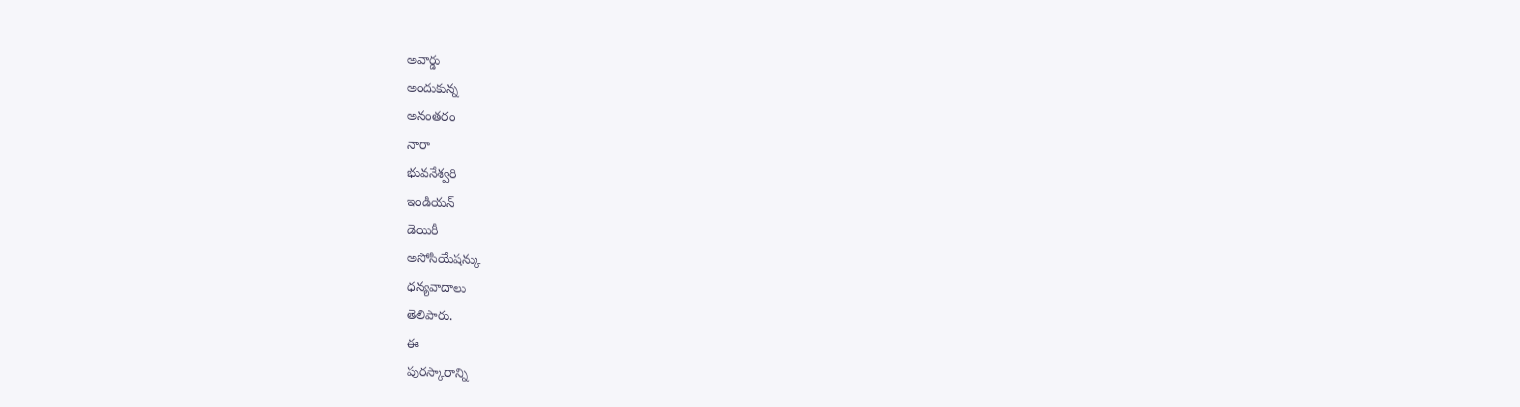అవార్డు
అందుకున్న
అనంతరం
నారా
భువనేశ్వరి
ఇండియన్
డెయిరీ
అసోసియేషన్కు
ధన్యవాదాలు
తెలిపారు.
ఈ
పురస్కారాన్ని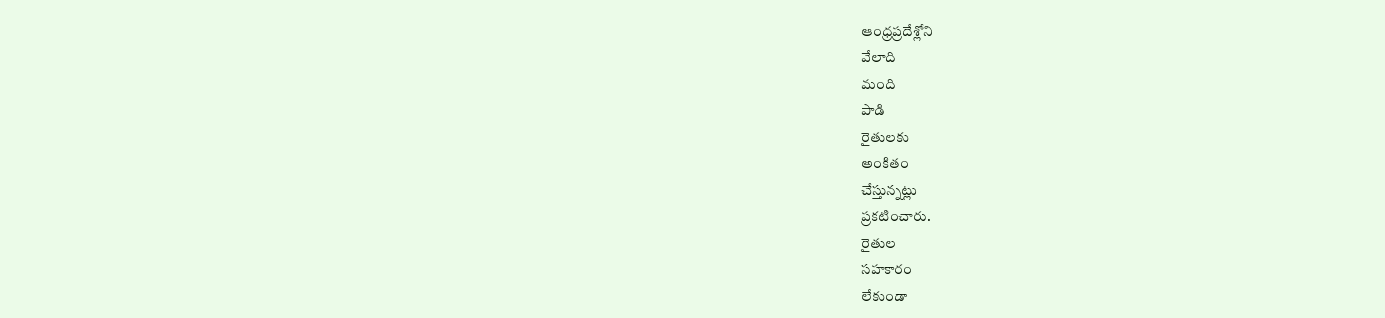ఆంధ్రప్రదేశ్లోని
వేలాది
మంది
పాడి
రైతులకు
అంకితం
చేస్తున్నట్లు
ప్రకటించారు.
రైతుల
సహకారం
లేకుండా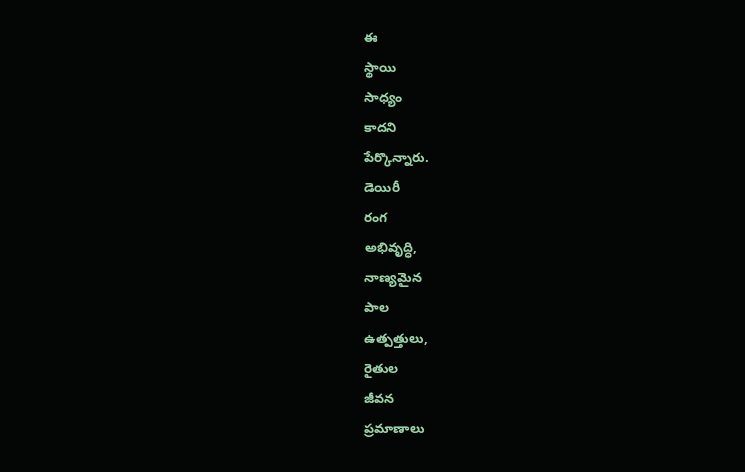ఈ
స్థాయి
సాధ్యం
కాదని
పేర్కొన్నారు.
డెయిరీ
రంగ
అభివృద్ధి,
నాణ్యమైన
పాల
ఉత్పత్తులు,
రైతుల
జీవన
ప్రమాణాలు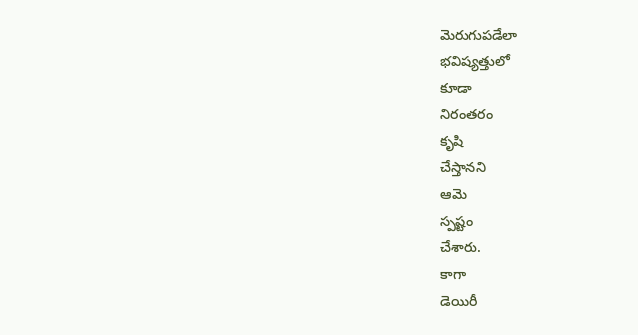మెరుగుపడేలా
భవిష్యత్తులో
కూడా
నిరంతరం
కృషి
చేస్తానని
ఆమె
స్పష్టం
చేశారు.
కాగా
డెయిరీ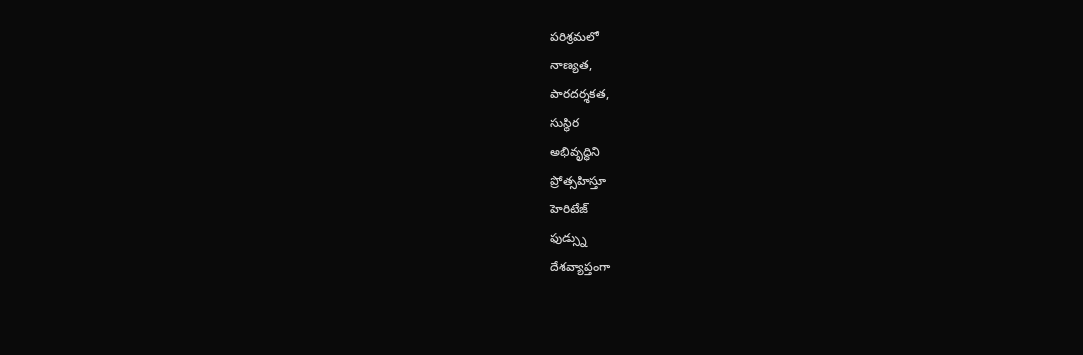పరిశ్రమలో
నాణ్యత,
పారదర్శకత,
సుస్థిర
అభివృద్ధిని
ప్రోత్సహిస్తూ
హెరిటేజ్
ఫుడ్స్ను
దేశవ్యాప్తంగా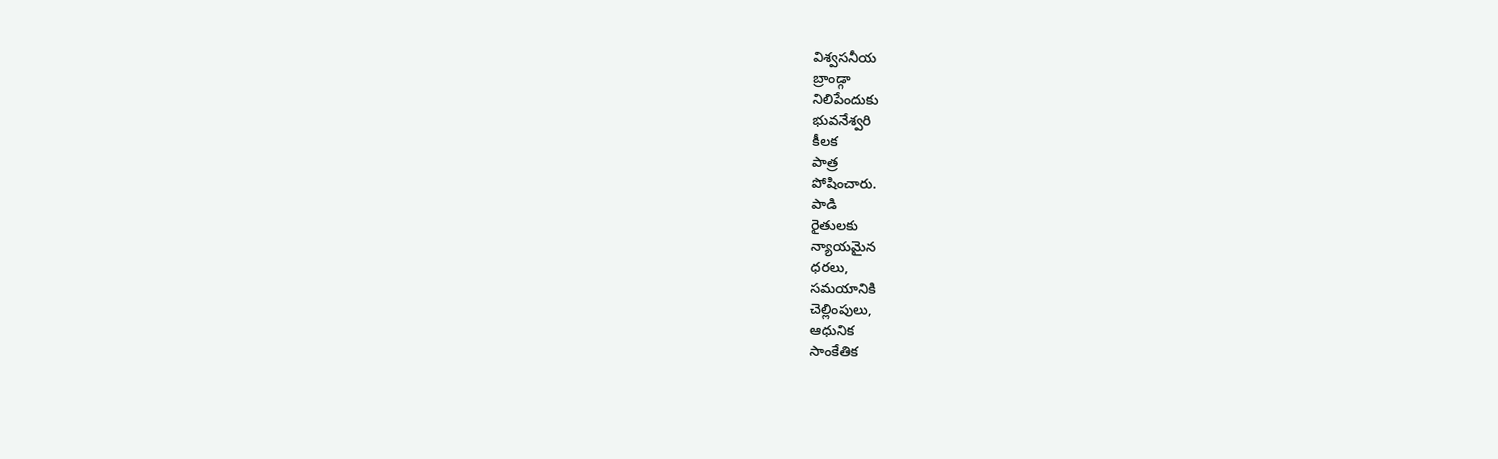విశ్వసనీయ
బ్రాండ్గా
నిలిపేందుకు
భువనేశ్వరి
కీలక
పాత్ర
పోషించారు.
పాడి
రైతులకు
న్యాయమైన
ధరలు,
సమయానికి
చెల్లింపులు,
ఆధునిక
సాంకేతిక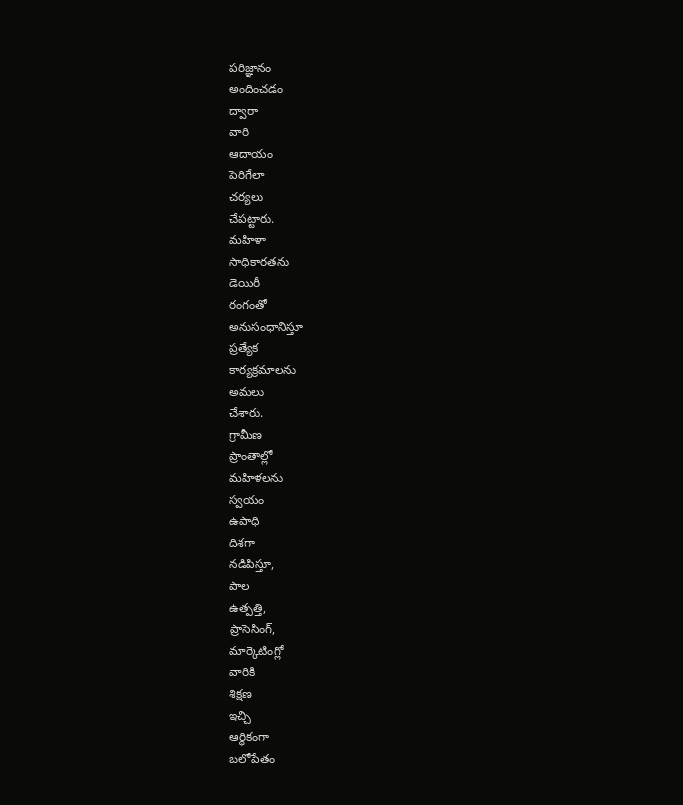పరిజ్ఞానం
అందించడం
ద్వారా
వారి
ఆదాయం
పెరిగేలా
చర్యలు
చేపట్టారు.
మహిళా
సాధికారతను
డెయిరీ
రంగంతో
అనుసంధానిస్తూ
ప్రత్యేక
కార్యక్రమాలను
అమలు
చేశారు.
గ్రామీణ
ప్రాంతాల్లో
మహిళలను
స్వయం
ఉపాధి
దిశగా
నడిపిస్తూ,
పాల
ఉత్పత్తి,
ప్రాసెసింగ్,
మార్కెటింగ్లో
వారికి
శిక్షణ
ఇచ్చి
ఆర్థికంగా
బలోపేతం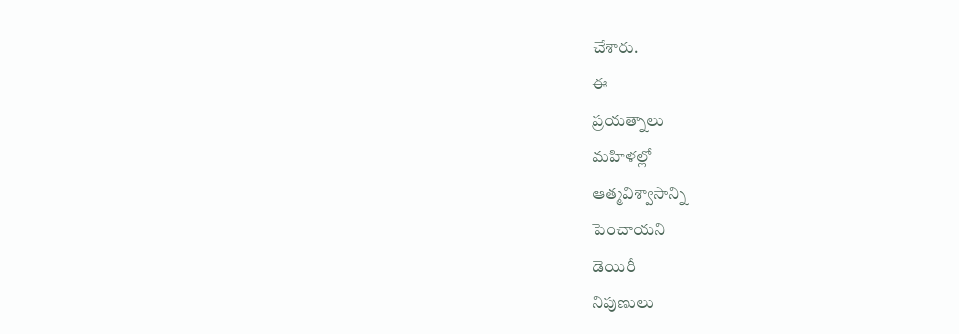చేశారు.
ఈ
ప్రయత్నాలు
మహిళల్లో
ఆత్మవిశ్వాసాన్ని
పెంచాయని
డెయిరీ
నిపుణులు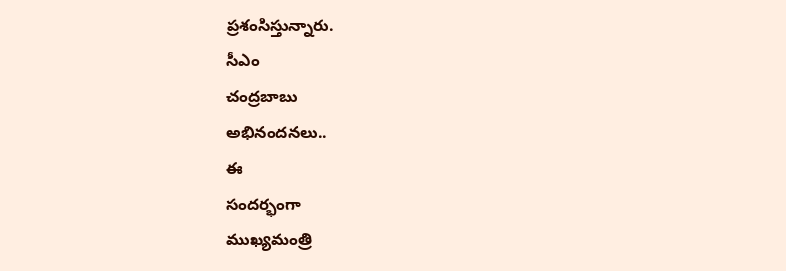ప్రశంసిస్తున్నారు.
సీఎం
చంద్రబాబు
అభినందనలు..
ఈ
సందర్భంగా
ముఖ్యమంత్రి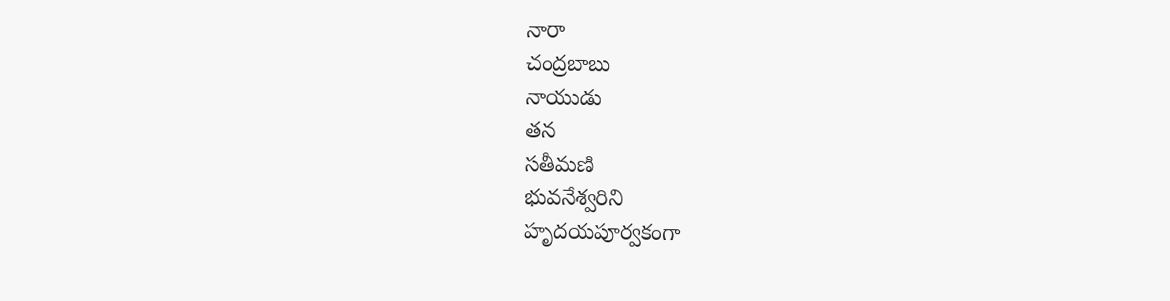నారా
చంద్రబాబు
నాయుడు
తన
సతీమణి
భువనేశ్వరిని
హృదయపూర్వకంగా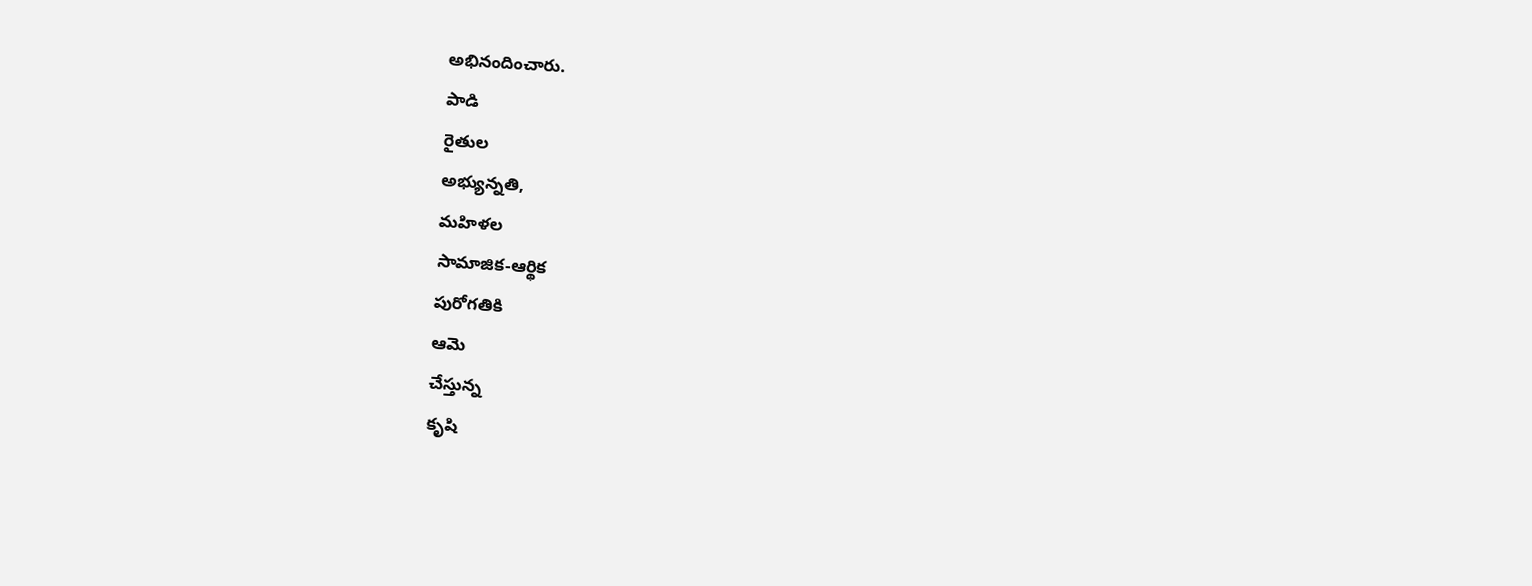అభినందించారు.
పాడి
రైతుల
అభ్యున్నతి,
మహిళల
సామాజిక-ఆర్థిక
పురోగతికి
ఆమె
చేస్తున్న
కృషి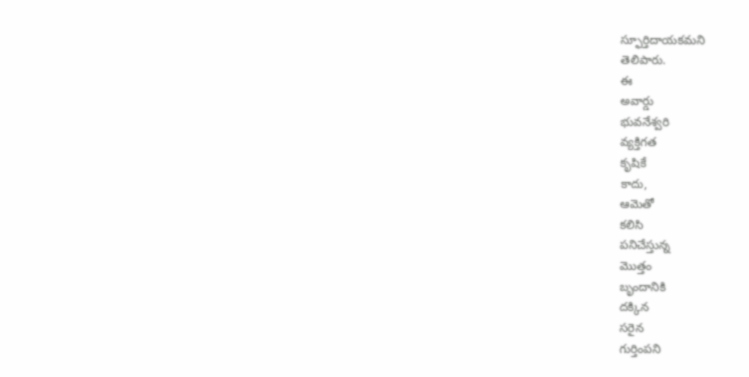స్ఫూర్తిదాయకమని
తెలిపారు.
ఈ
అవార్డు
భువనేశ్వరి
వ్యక్తిగత
కృషికే
కాదు,
ఆమెతో
కలిసి
పనిచేస్తున్న
మొత్తం
బృందానికి
దక్కిన
సరైన
గుర్తింపని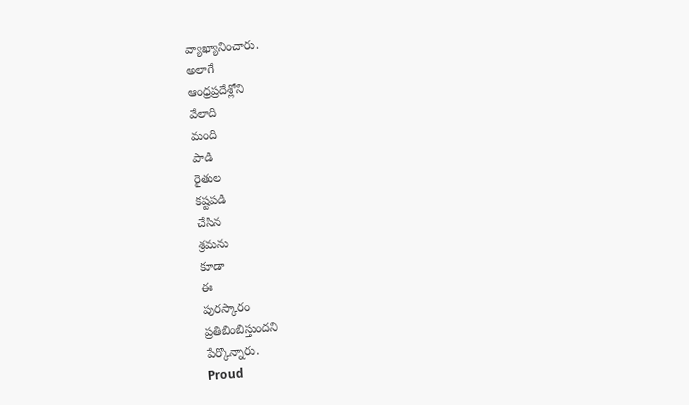వ్యాఖ్యానించారు.
అలాగే
ఆంధ్రప్రదేశ్లోని
వేలాది
మంది
పాడి
రైతుల
కష్టపడి
చేసిన
శ్రమను
కూడా
ఈ
పురస్కారం
ప్రతిబింబిస్తుందని
పేర్కొన్నారు.
Proud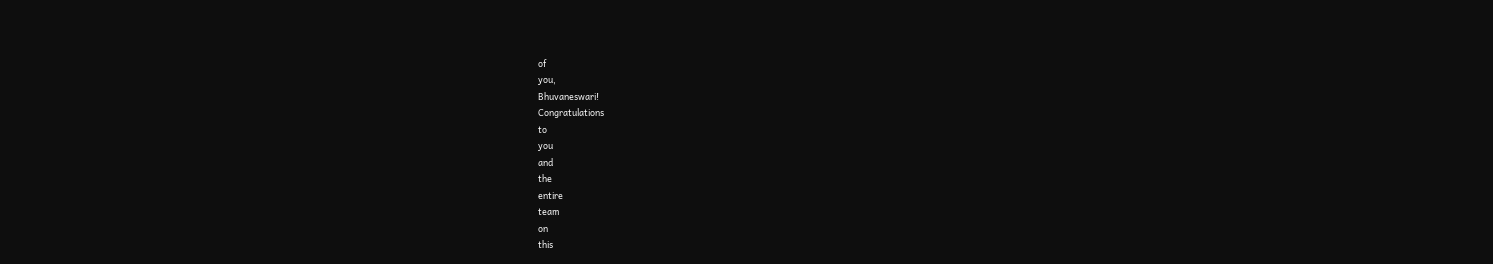of
you,
Bhuvaneswari!
Congratulations
to
you
and
the
entire
team
on
this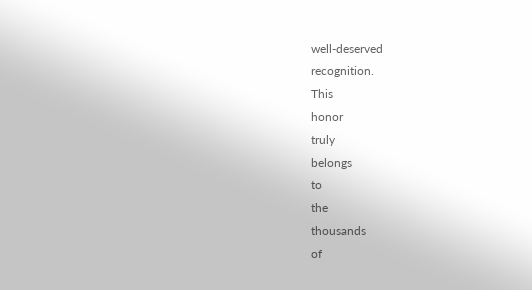well-deserved
recognition.
This
honor
truly
belongs
to
the
thousands
of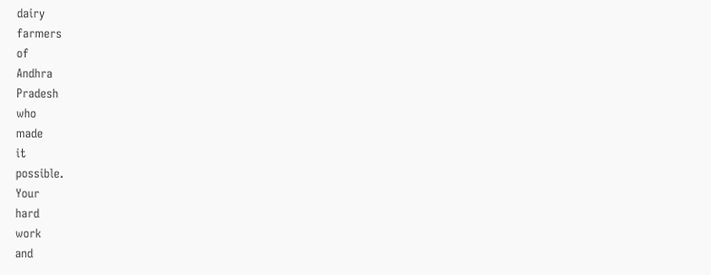dairy
farmers
of
Andhra
Pradesh
who
made
it
possible.
Your
hard
work
and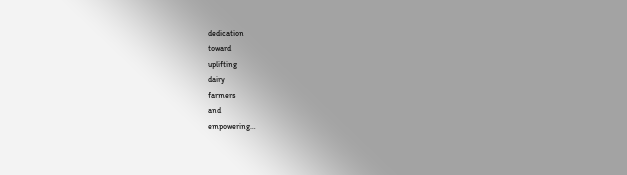dedication
toward
uplifting
dairy
farmers
and
empowering…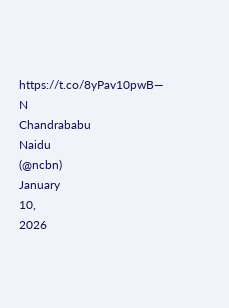https://t.co/8yPav10pwB—
N
Chandrababu
Naidu
(@ncbn)
January
10,
2026